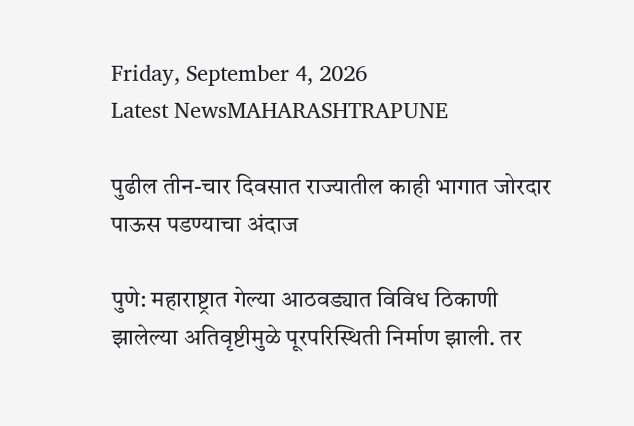Friday, September 4, 2026
Latest NewsMAHARASHTRAPUNE

पुढील तीन-चार दिवसात राज्यातील काही भागात जोरदार पाऊस पडण्याचा अंदाज

पुणे: महाराष्ट्रात गेल्या आठवड्यात विविध ठिकाणी झालेल्या अतिवृष्टीमुळे पूरपरिस्थिती निर्माण झाली. तर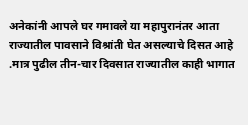अनेकांनी आपले घर गमावले या महापुरानंतर आता राज्यातील पावसाने विश्रांती घेत असल्याचे दिसत आहे .मात्र पुढील तीन-चार दिवसात राज्यातील काही भागात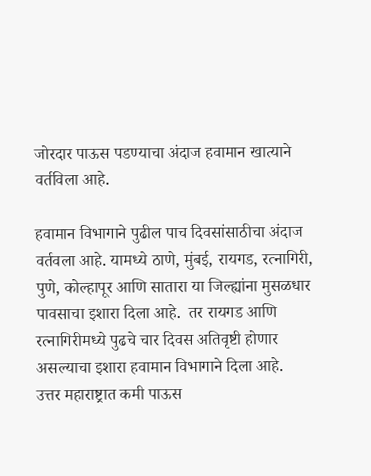जोरदार पाऊस पडण्याचा अंदाज हवामान खात्याने वर्तविला आहे.

हवामान विभागाने पुढील पाच दिवसांसाठीचा अंदाज वर्तवला आहे. यामध्ये ठाणे, मुंबई, रायगड, रत्नागिरी, पुणे, कोल्हापूर आणि सातारा या जिल्ह्यांना मुसळधार पावसाचा इशारा दिला आहे.  तर रायगड आणि रत्नागिरीमध्ये पुढचे चार दिवस अतिवृष्टी होणार असल्याचा इशारा हवामान विभागाने दिला आहे.
उत्तर महाराष्ट्रात कमी पाऊस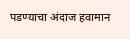पडण्याचा अंदाज हवामान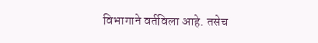विभागाने वर्तविला आहे. तसेच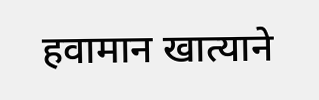हवामान खात्याने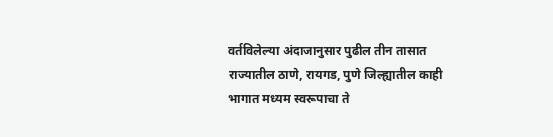वर्तविलेल्या अंदाजानुसार पुढील तीन तासात राज्यातील ठाणे, रायगड, पुणे जिल्ह्यातील काही भागात मध्यम स्वरूपाचा ते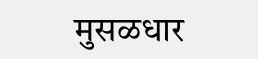मुसळधार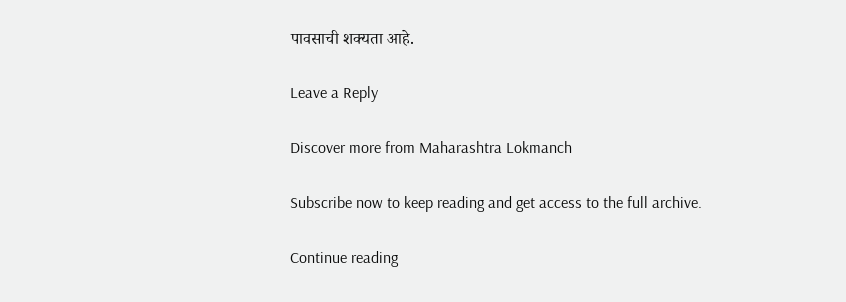पावसाची शक्यता आहे.

Leave a Reply

Discover more from Maharashtra Lokmanch

Subscribe now to keep reading and get access to the full archive.

Continue reading